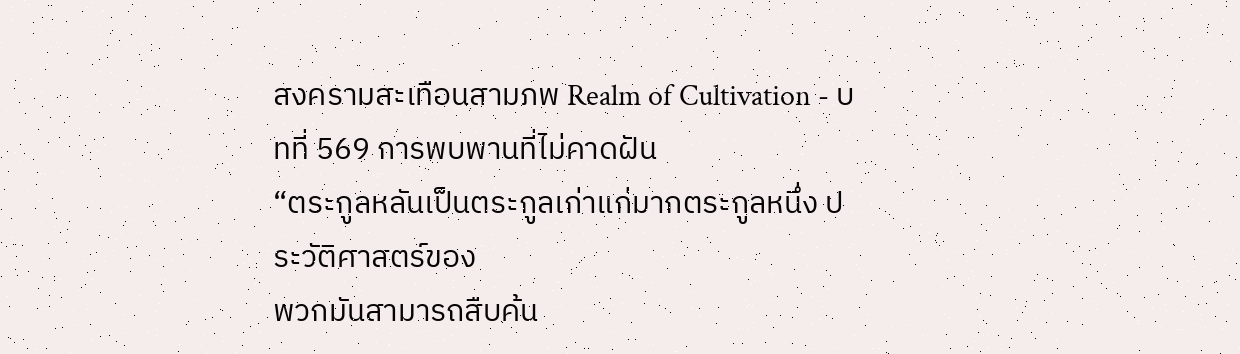สงครามสะเทือนสามภพ Realm of Cultivation - บทที่ 569 การพบพานที่ไม่คาดฝัน
“ตระกูลหลันเป็นตระกูลเก่าแก่มากตระกูลหนึ่ง ประวัติศาสตร์ของ
พวกมันสามารถสืบค้น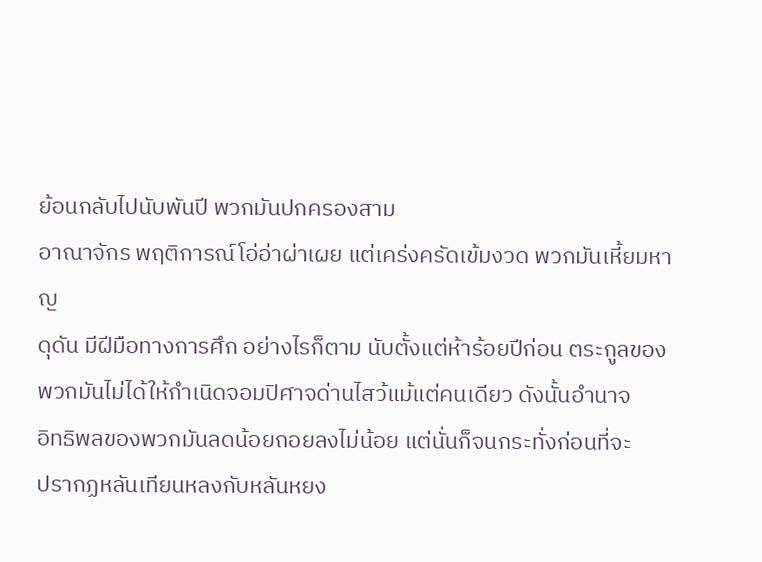ย้อนกลับไปนับพันปี พวกมันปกครองสาม
อาณาจักร พฤติการณ์โอ่อ่าผ่าเผย แต่เคร่งครัดเข้มงวด พวกมันเหี้ยมหาญ
ดุดัน มีฝีมือทางการศึก อย่างไรก็ตาม นับตั้งแต่ห้าร้อยปีก่อน ตระกูลของ
พวกมันไม่ได้ให้กำเนิดจอมปิศาจด่านไสว้แม้แต่คนเดียว ดังนั้นอำนาจ
อิทธิพลของพวกมันลดน้อยถอยลงไม่น้อย แต่นั่นก็จนกระทั่งก่อนที่จะ
ปรากฏหลันเทียนหลงกับหลันหยง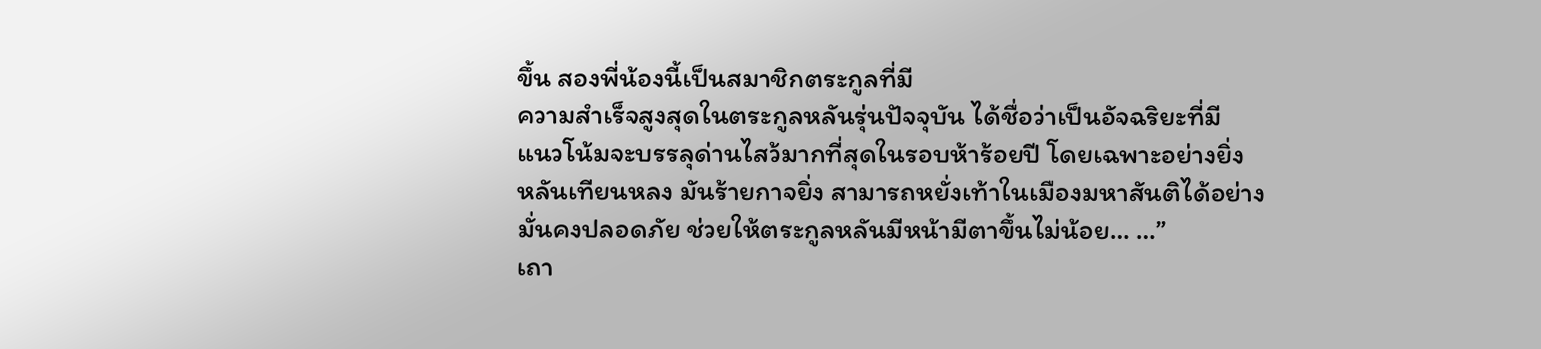ขึ้น สองพี่น้องนี้เป็นสมาชิกตระกูลที่มี
ความสำเร็จสูงสุดในตระกูลหลันรุ่นปัจจุบัน ได้ชื่อว่าเป็นอัจฉริยะที่มี
แนวโน้มจะบรรลุด่านไสว้มากที่สุดในรอบห้าร้อยปี โดยเฉพาะอย่างยิ่ง
หลันเทียนหลง มันร้ายกาจยิ่ง สามารถหยั่งเท้าในเมืองมหาสันติได้อย่าง
มั่นคงปลอดภัย ช่วยให้ตระกูลหลันมีหน้ามีตาขึ้นไม่น้อย… …”
เถา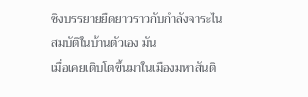ซิงบรรยายยืดยาวราวกับกำลังจาระไนสมบัติในบ้านตัวเอง มัน
เมื่อเคยเติบโตขึ้นมาในเมืองมหาสันติ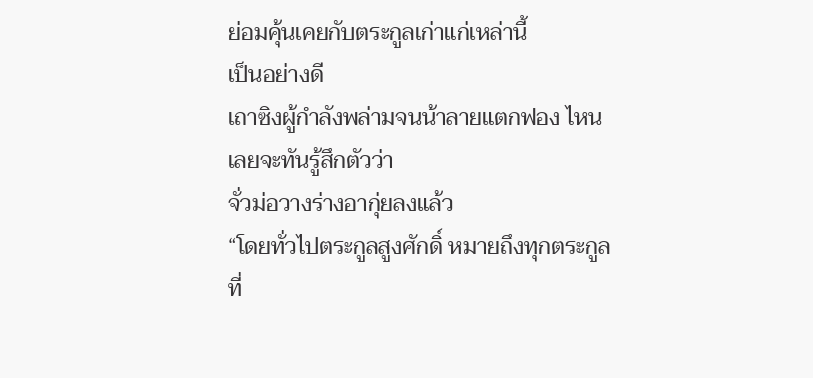ย่อมคุ้นเคยกับตระกูลเก่าแก่เหล่านี้
เป็นอย่างดี
เถาซิงผู้กำลังพล่ามจนน้าลายแตกฟอง ไหนเลยจะทันรู้สึกตัวว่า
จั่วม่อวางร่างอากุ่ยลงแล้ว
“โดยทั่วไปตระกูลสูงศักดิ์ หมายถึงทุกตระกูลที่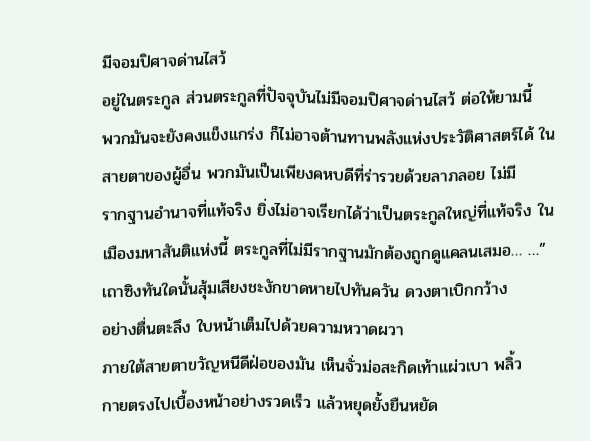มีจอมปิศาจด่านไสว้
อยู่ในตระกูล ส่วนตระกูลที่ปัจจุบันไม่มีจอมปิศาจด่านไสว้ ต่อให้ยามนี้
พวกมันจะยังคงแข็งแกร่ง ก็ไม่อาจต้านทานพลังแห่งประวัติศาสตร์ได้ ใน
สายตาของผู้อื่น พวกมันเป็นเพียงคหบดีที่ร่ารวยด้วยลาภลอย ไม่มี
รากฐานอำนาจที่แท้จริง ยิ่งไม่อาจเรียกได้ว่าเป็นตระกูลใหญ่ที่แท้จริง ใน
เมืองมหาสันติแห่งนี้ ตระกูลที่ไม่มีรากฐานมักต้องถูกดูแคลนเสมอ… …”
เถาซิงทันใดนั้นสุ้มเสียงชะงักขาดหายไปทันควัน ดวงตาเบิกกว้าง
อย่างตื่นตะลึง ใบหน้าเต็มไปด้วยความหวาดผวา
ภายใต้สายตาขวัญหนีดีฝ่อของมัน เห็นจั่วม่อสะกิดเท้าแผ่วเบา พลิ้ว
กายตรงไปเบื้องหน้าอย่างรวดเร็ว แล้วหยุดยั้งยืนหยัด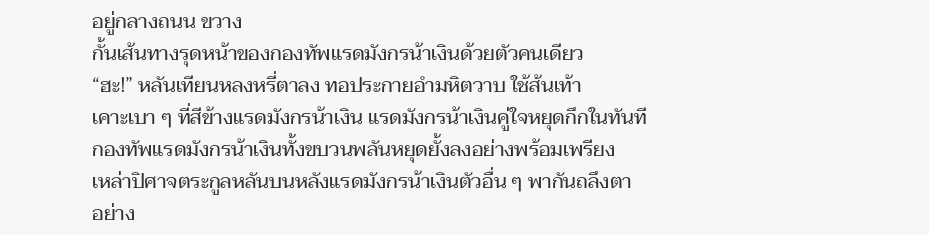อยู่กลางถนน ขวาง
กั้นเส้นทางรุดหน้าของกองทัพแรดมังกรน้าเงินด้วยตัวคนเดียว
“ฮะ!” หลันเทียนหลงหรี่ตาลง ทอประกายอำมหิตวาบ ใช้ส้นเท้า
เคาะเบา ๆ ที่สีข้างแรดมังกรน้าเงิน แรดมังกรน้าเงินคู่ใจหยุดกึกในทันที
กองทัพแรดมังกรน้าเงินทั้งขบวนพลันหยุดยั้งลงอย่างพร้อมเพรียง
เหล่าปิศาจตระกูลหลันบนหลังแรดมังกรน้าเงินตัวอื่น ๆ พากันถลึงตา
อย่าง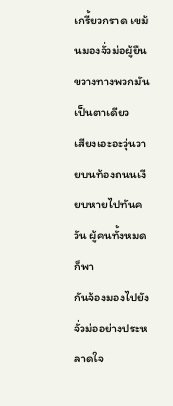เกรี้ยวกราด เขม้นมองจั่วม่อผู้ยืนขวางทางพวกมันเป็นตาเดียว
เสียงเอะอะวุ่นวายบนท้องถนนเงียบหายไปทันควัน ผู้คนทั้งหมดก็พา
กันจ้องมองไปยังจั่วม่ออย่างประหลาดใจ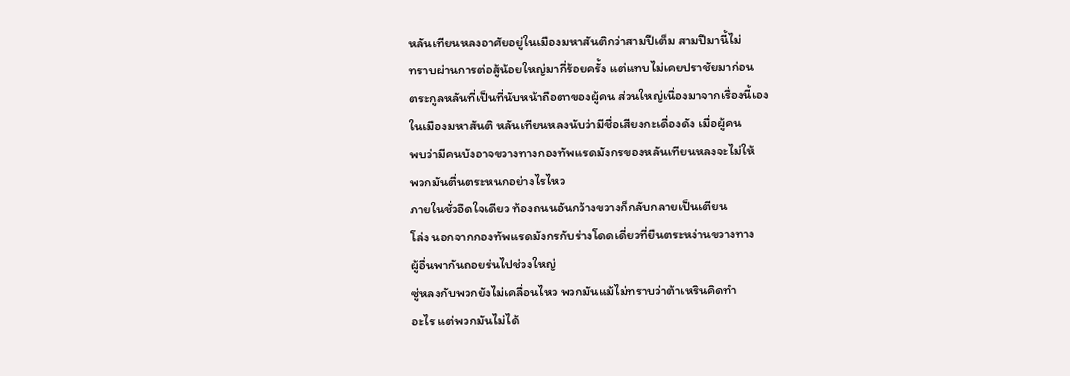หลันเทียนหลงอาศัยอยู่ในเมืองมหาสันติกว่าสามปีเต็ม สามปีมานี้ไม่
ทราบผ่านการต่อสู้น้อยใหญ่มากี่ร้อยครั้ง แต่แทบไม่เคยปราชัยมาก่อน
ตระกูลหลันที่เป็นที่นับหน้าถือตาของผู้คน ส่วนใหญ่เนื่องมาจากเรื่องนี้เอง
ในเมืองมหาสันติ หลันเทียนหลงนับว่ามีชื่อเสียงกะเดื่องดัง เมื่อผู้คน
พบว่ามีคนบังอาจขวางทางกองทัพแรดมังกรของหลันเทียนหลงจะไม่ให้
พวกมันตื่นตระหนกอย่างไรไหว
ภายในชั่วอึดใจเดียว ท้องถนนอันกว้างขวางก็กลับกลายเป็นเตียน
โล่ง นอกจากกองทัพแรดมังกรกับร่างโดดเดี่ยวที่ยืนตระหง่านขวางทาง
ผู้อื่นพากันถอยร่นไปช่วงใหญ่
ซู่หลงกับพวกยังไม่เคลื่อนไหว พวกมันแม้ไม่ทราบว่าต้าเหรินคิดทำ
อะไร แต่พวกมันไม่ได้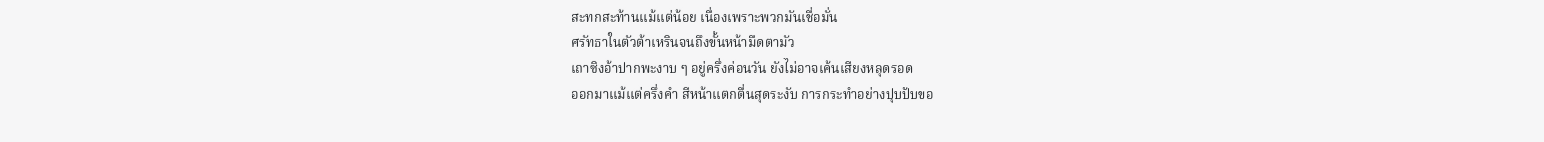สะทกสะท้านแม้แต่น้อย เนื่องเพราะพวกมันเชื่อมั่น
ศรัทธาในตัวต้าเหรินจนถึงขั้นหน้ามืดตามัว
เถาซิงอ้าปากพะงาบ ๆ อยู่ครึ่งค่อนวัน ยังไม่อาจเค้นเสียงหลุดรอด
ออกมาแม้แต่ครึ่งคำ สีหน้าแตกตื่นสุดระงับ การกระทำอย่างปุบปับขอ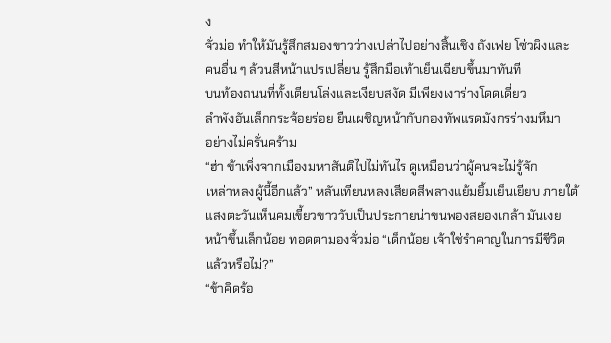ง
จั่วม่อ ทำให้มันรู้สึกสมองขาวว่างเปล่าไปอย่างสิ้นเชิง ถังเฟย โซ่วผิงและ
คนอื่น ๆ ล้วนสีหน้าแปรเปลี่ยน รู้สึกมือเท้าเย็นเฉียบขึ้นมาทันที
บนท้องถนนที่ทั้งเตียนโล่งและเงียบสงัด มีเพียงเงาร่างโดดเดี่ยว
ลำพังอันเล็กกระจ้อยร่อย ยืนเผชิญหน้ากับกองทัพแรดมังกรร่างมหึมา
อย่างไม่ครั่นคร้าม
“ฮ่า ข้าเพิ่งจากเมืองมหาสันติไปไม่ทันไร ดูเหมือนว่าผู้คนจะไม่รู้จัก
เหล่าหลงผู้นี้อีกแล้ว” หลันเทียนหลงเสียดสีพลางแย้มยิ้มเย็นเยียบ ภายใต้
แสงตะวันเห็นคมเขี้ยวขาววับเป็นประกายน่าขนพองสยองเกล้า มันเงย
หน้าขึ้นเล็กน้อย ทอดตามองจั่วม่อ “เด็กน้อย เจ้าใช่รำคาญในการมีชีวิต
แล้วหรือไม่?”
“ข้าคิดร้อ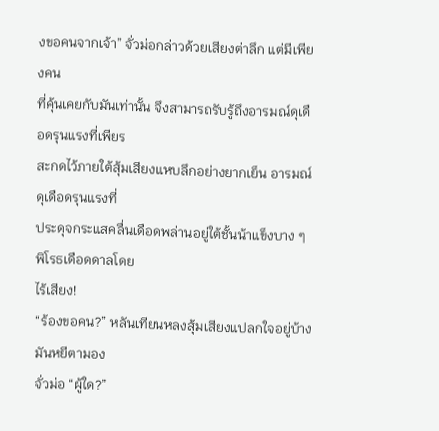งขอคนจากเจ้า” จั่วม่อกล่าวด้วยเสียงต่าลึก แต่มีเพียงคน
ที่คุ้นเคยกับมันเท่านั้น จึงสามารถรับรู้ถึงอารมณ์ดุเดือดรุนแรงที่เพียร
สะกดไว้ภายใต้สุ้มเสียงแหบลึกอย่างยากเย็น อารมณ์ดุเดือดรุนแรงที่
ประดุจกระแสคลื่นเดือดพล่านอยู่ใต้ชั้นน้าแข็งบาง ๆ พิโรธเดือดดาลโดย
ไร้เสียง!
“ร้องขอคน?” หลันเทียนหลงสุ้มเสียงแปลกใจอยู่บ้าง มันหยีตามอง
จั่วม่อ “ผู้ใด?”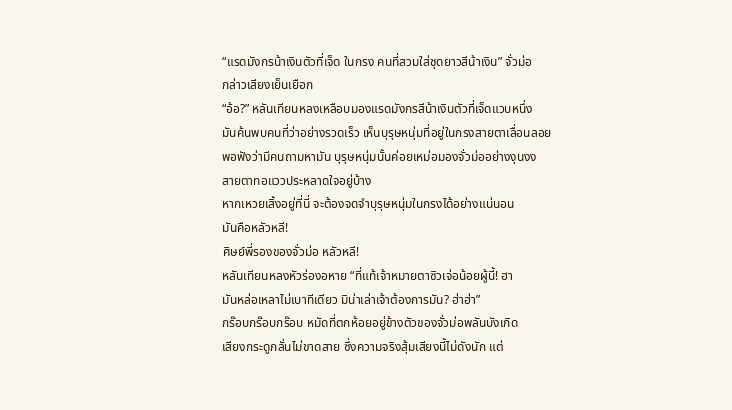“แรดมังกรน้าเงินตัวที่เจ็ด ในกรง คนที่สวมใส่ชุดยาวสีน้าเงิน” จั่วม่อ
กล่าวเสียงเย็นเยือก
“อ้อ?” หลันเทียนหลงเหลือบมองแรดมังกรสีน้าเงินตัวที่เจ็ดแวบหนึ่ง
มันค้นพบคนที่ว่าอย่างรวดเร็ว เห็นบุรุษหนุ่มที่อยู่ในกรงสายตาเลื่อนลอย
พอฟังว่ามีคนถามหามัน บุรุษหนุ่มนั้นค่อยเหม่อมองจั่วม่ออย่างงุนงง
สายตาทอแววประหลาดใจอยู่บ้าง
หากเหวยเสิ้งอยู่ที่นี่ จะต้องจดจำบุรุษหนุ่มในกรงได้อย่างแน่นอน
มันคือหลัวหลี!
ศิษย์พี่รองของจั่วม่อ หลัวหลี!
หลันเทียนหลงหัวร่องอหาย “ที่แท้เจ้าหมายตาซิวเจ่อน้อยผู้นี้! ฮา
มันหล่อเหลาไม่เบาทีเดียว มิน่าเล่าเจ้าต้องการมัน? ฮ่าฮ่า”
กร๊อบกร๊อบกร๊อบ หมัดที่ตกห้อยอยู่ข้างตัวของจั่วม่อพลันบังเกิด
เสียงกระดูกลั่นไม่ขาดสาย ซึ่งความจริงสุ้มเสียงนี้ไม่ดังนัก แต่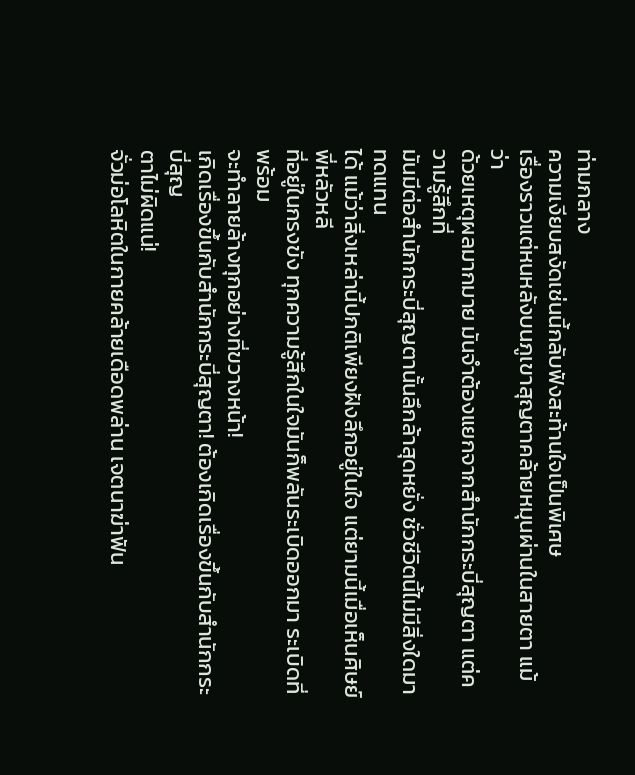ท่ามกลาง
ความเงียบสงัดเช่นนี้กลับฟังสะท้านใจเป็นพิเศษ
เรื่องราวแต่หนหลังบนภูเขาสุญตาคล้ายหมุนผ่านในสายตา แม้ว่า
ด้วยเหตุผลมากมาย มันจำต้องแยกจากสำนักกระบี่สุญตา แต่ความรู้สึกที่
มันมีต่อสำนักกระบี่สุญตานั้นลึกล้าสุดหยั่ง ชั่วชีวิตนี้ไม่มีสิ่งใดมาทดแทน
ได้ แม้ว่าสิ่งเหล่านี้ปกติเพียงฝังลึกอยู่ในใจ แต่ยามนี้เมื่อเห็นศิษย์พี่หลัวหลี
ที่อยู่ในกรงขัง ทุกความรู้สึกในใจมันก็พลันระเบิดออกมา ระเบิดที่พร้อม
จะทำลายล้างทุกอย่างที่ขวางหน้า!
เกิดเรื่องขึ้นกับสำนักกระบี่สุญตา! ต้องเกิดเรื่องขึ้นกับสำนักกระบี่สุญ
ตาไม่ผิดแน่!
จั่วม่อโลหิตในกายคล้ายเดือดพล่าน เจตนาฆ่าฟัน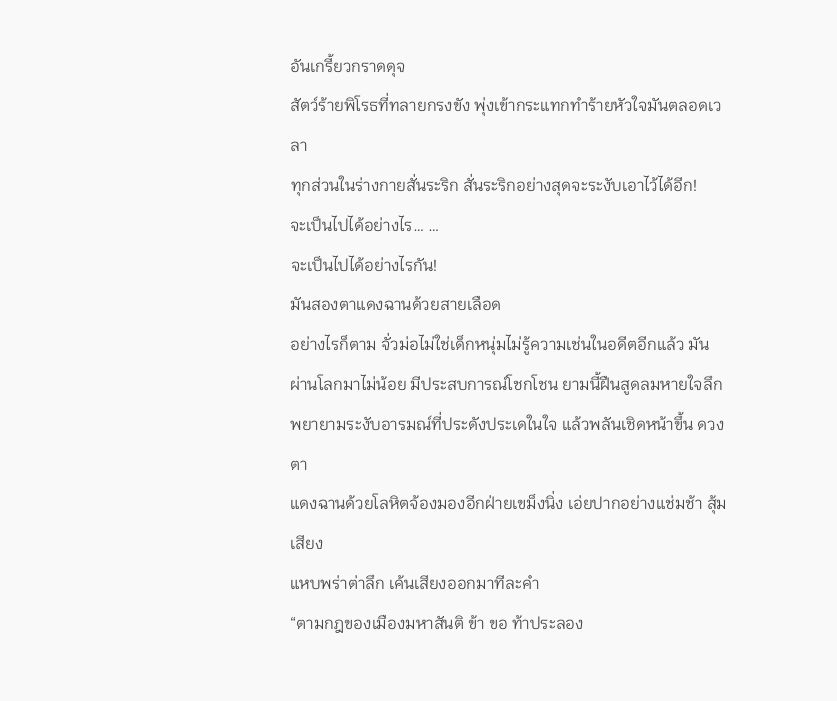อันเกรี้ยวกราดดุจ
สัตว์ร้ายพิโรธที่ทลายกรงขัง พุ่งเข้ากระแทกทำร้ายหัวใจมันตลอดเวลา
ทุกส่วนในร่างกายสั่นระริก สั่นระริกอย่างสุดจะระงับเอาไว้ได้อีก!
จะเป็นไปได้อย่างไร… …
จะเป็นไปได้อย่างไรกัน!
มันสองตาแดงฉานด้วยสายเลือด
อย่างไรก็ตาม จั่วม่อไม่ใช่เด็กหนุ่มไม่รู้ความเช่นในอดีตอีกแล้ว มัน
ผ่านโลกมาไม่น้อย มีประสบการณ์โชกโชน ยามนี้ฝืนสูดลมหายใจลึก
พยายามระงับอารมณ์ที่ประดังประเดในใจ แล้วพลันเชิดหน้าขึ้น ดวงตา
แดงฉานด้วยโลหิตจ้องมองอีกฝ่ายเขม็งนิ่ง เอ่ยปากอย่างแช่มช้า สุ้มเสียง
แหบพร่าต่าลึก เค้นเสียงออกมาทีละคำ
“ตามกฎของเมืองมหาสันติ ข้า ขอ ท้าประลอง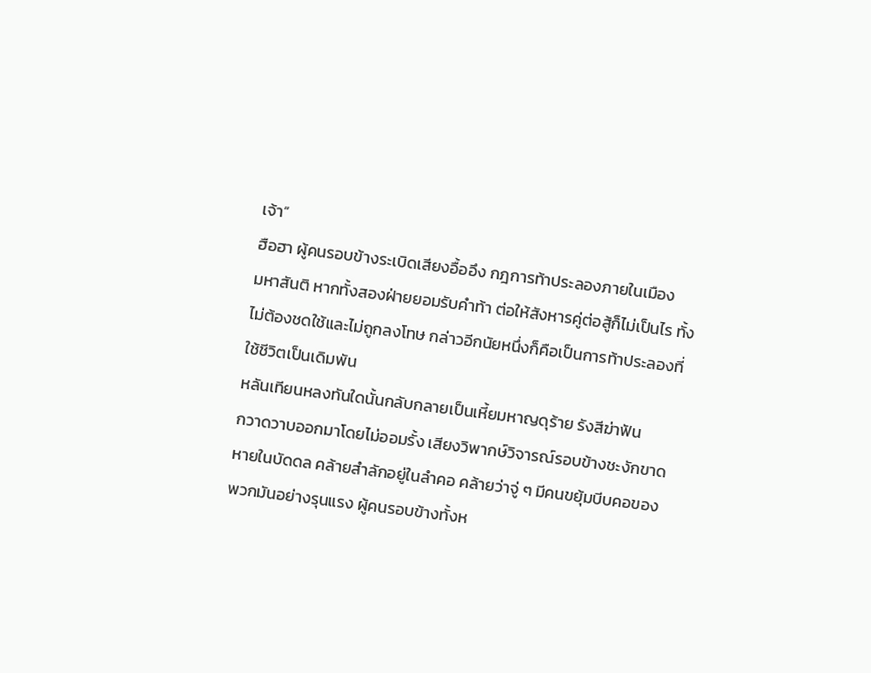เจ้า”
ฮือฮา ผู้คนรอบข้างระเบิดเสียงอื้ออึง กฎการท้าประลองภายในเมือง
มหาสันติ หากทั้งสองฝ่ายยอมรับคำท้า ต่อให้สังหารคู่ต่อสู้ก็ไม่เป็นไร ทั้ง
ไม่ต้องชดใช้และไม่ถูกลงโทษ กล่าวอีกนัยหนึ่งก็คือเป็นการท้าประลองที่
ใช้ชีวิตเป็นเดิมพัน
หลันเทียนหลงทันใดนั้นกลับกลายเป็นเหี้ยมหาญดุร้าย รังสีฆ่าฟัน
กวาดวาบออกมาโดยไม่ออมรั้ง เสียงวิพากษ์วิจารณ์รอบข้างชะงักขาด
หายในบัดดล คล้ายสำลักอยู่ในลำคอ คล้ายว่าจู่ ๆ มีคนขยุ้มบีบคอของ
พวกมันอย่างรุนแรง ผู้คนรอบข้างทั้งห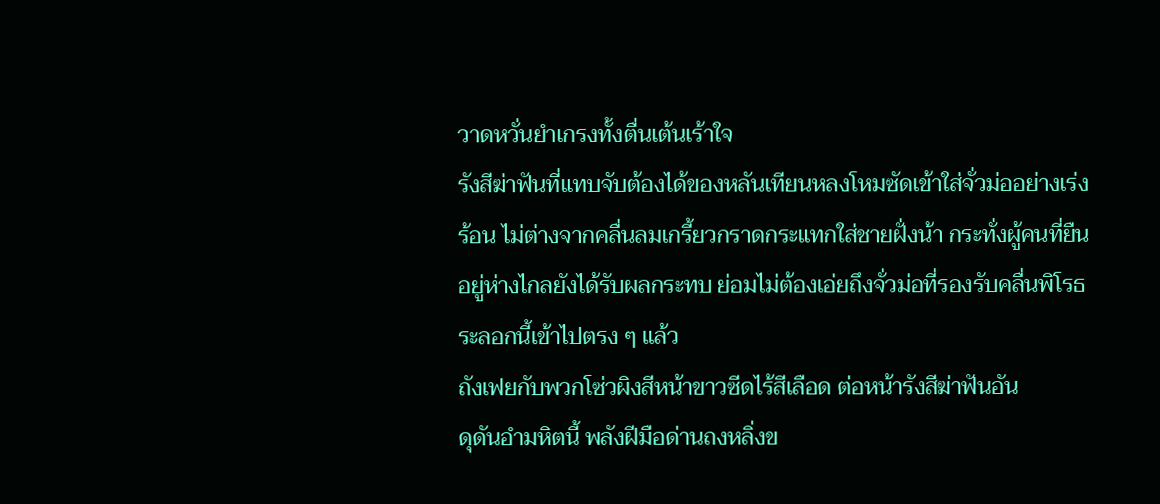วาดหวั่นยำเกรงทั้งตื่นเต้นเร้าใจ
รังสีฆ่าฟันที่แทบจับต้องได้ของหลันเทียนหลงโหมซัดเข้าใส่จั่วม่ออย่างเร่ง
ร้อน ไม่ต่างจากคลื่นลมเกรี้ยวกราดกระแทกใส่ชายฝั่งน้า กระทั่งผู้คนที่ยืน
อยู่ห่างไกลยังได้รับผลกระทบ ย่อมไม่ต้องเอ่ยถึงจั่วม่อที่รองรับคลื่นพิโรธ
ระลอกนี้เข้าไปตรง ๆ แล้ว
ถังเฟยกับพวกโซ่วผิงสีหน้าขาวซีดไร้สีเลือด ต่อหน้ารังสีฆ่าฟันอัน
ดุดันอำมหิตนี้ พลังฝีมือด่านถงหลิ่งข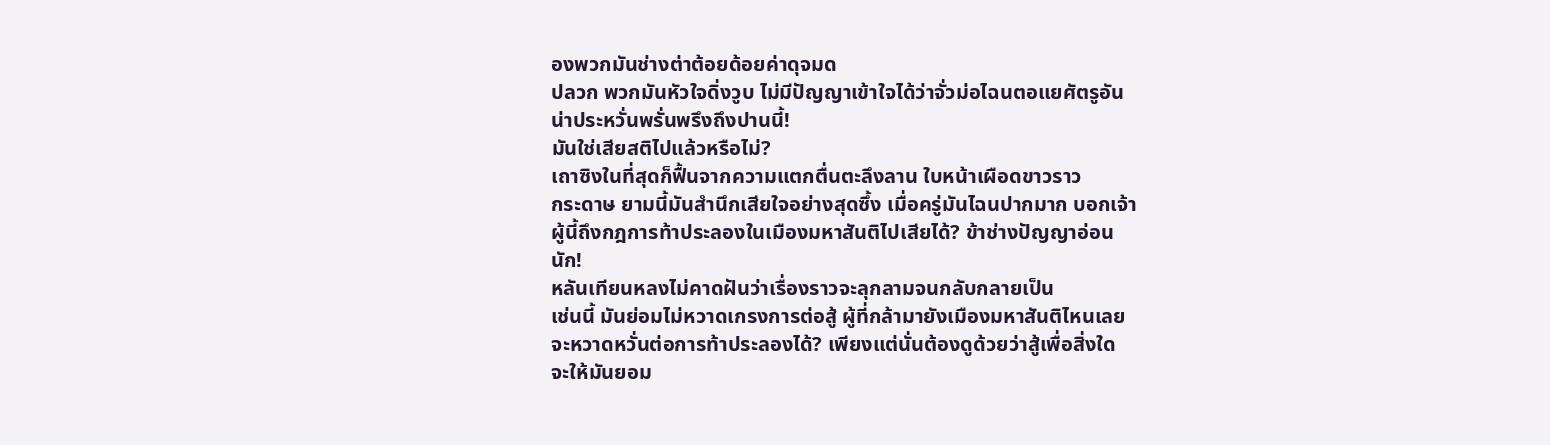องพวกมันช่างต่าต้อยด้อยค่าดุจมด
ปลวก พวกมันหัวใจดิ่งวูบ ไม่มีปัญญาเข้าใจได้ว่าจั่วม่อไฉนตอแยศัตรูอัน
น่าประหวั่นพรั่นพรึงถึงปานนี้!
มันใช่เสียสติไปแล้วหรือไม่?
เถาซิงในที่สุดก็ฟื้นจากความแตกตื่นตะลึงลาน ใบหน้าเผือดขาวราว
กระดาษ ยามนี้มันสำนึกเสียใจอย่างสุดซึ้ง เมื่อครู่มันไฉนปากมาก บอกเจ้า
ผู้นี้ถึงกฎการท้าประลองในเมืองมหาสันติไปเสียได้? ข้าช่างปัญญาอ่อน
นัก!
หลันเทียนหลงไม่คาดฝันว่าเรื่องราวจะลุกลามจนกลับกลายเป็น
เช่นนี้ มันย่อมไม่หวาดเกรงการต่อสู้ ผู้ที่กล้ามายังเมืองมหาสันติไหนเลย
จะหวาดหวั่นต่อการท้าประลองได้? เพียงแต่นั่นต้องดูด้วยว่าสู้เพื่อสิ่งใด
จะให้มันยอม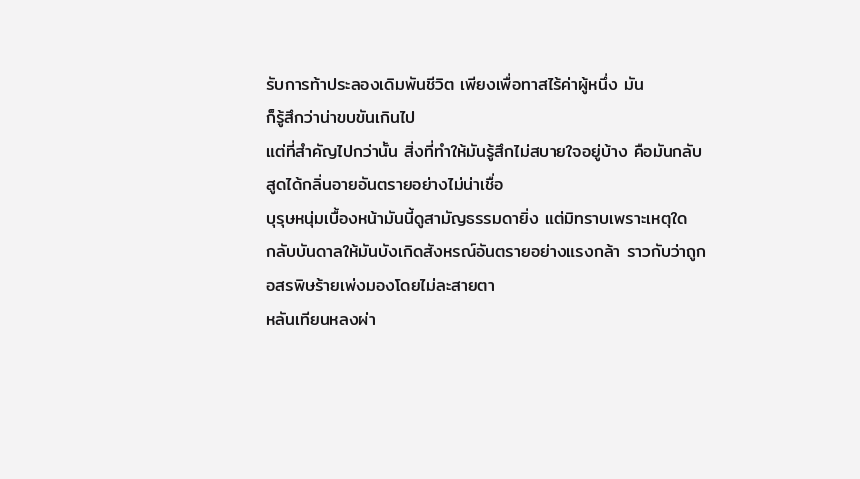รับการท้าประลองเดิมพันชีวิต เพียงเพื่อทาสไร้ค่าผู้หนึ่ง มัน
ก็รู้สึกว่าน่าขบขันเกินไป
แต่ที่สำคัญไปกว่านั้น สิ่งที่ทำให้มันรู้สึกไม่สบายใจอยู่บ้าง คือมันกลับ
สูดได้กลิ่นอายอันตรายอย่างไม่น่าเชื่อ
บุรุษหนุ่มเบื้องหน้ามันนี้ดูสามัญธรรมดายิ่ง แต่มิทราบเพราะเหตุใด
กลับบันดาลให้มันบังเกิดสังหรณ์อันตรายอย่างแรงกล้า ราวกับว่าถูก
อสรพิษร้ายเพ่งมองโดยไม่ละสายตา
หลันเทียนหลงผ่า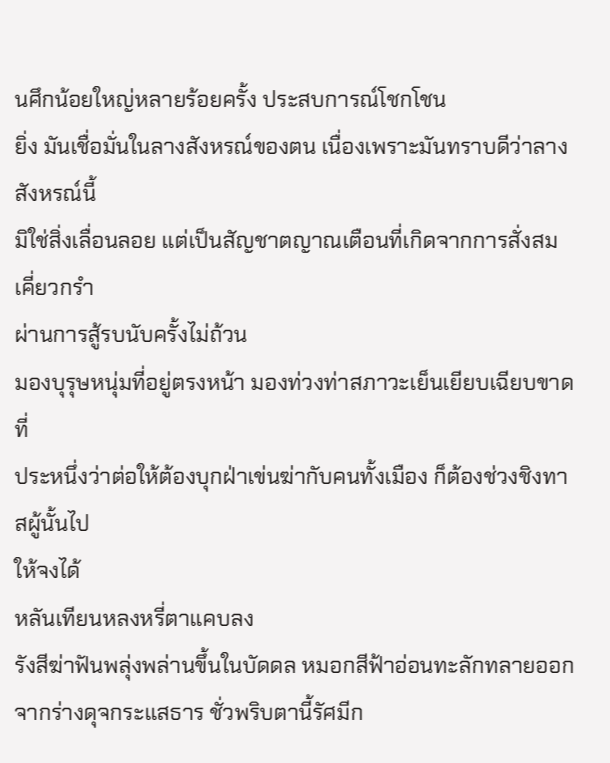นศึกน้อยใหญ่หลายร้อยครั้ง ประสบการณ์โชกโชน
ยิ่ง มันเชื่อมั่นในลางสังหรณ์ของตน เนื่องเพราะมันทราบดีว่าลางสังหรณ์นี้
มิใช่สิ่งเลื่อนลอย แต่เป็นสัญชาตญาณเตือนที่เกิดจากการสั่งสมเคี่ยวกรำ
ผ่านการสู้รบนับครั้งไม่ถ้วน
มองบุรุษหนุ่มที่อยู่ตรงหน้า มองท่วงท่าสภาวะเย็นเยียบเฉียบขาดที่
ประหนึ่งว่าต่อให้ต้องบุกฝ่าเข่นฆ่ากับคนทั้งเมือง ก็ต้องช่วงชิงทาสผู้นั้นไป
ให้จงได้
หลันเทียนหลงหรี่ตาแคบลง
รังสีฆ่าฟันพลุ่งพล่านขึ้นในบัดดล หมอกสีฟ้าอ่อนทะลักทลายออก
จากร่างดุจกระแสธาร ชั่วพริบตานี้รัศมีก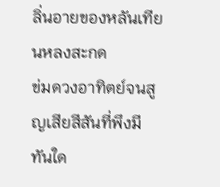ลิ่นอายของหลันเทียนหลงสะกด
ข่มดวงอาทิตย์จนสูญเสียสีสันที่พึงมี
ทันใด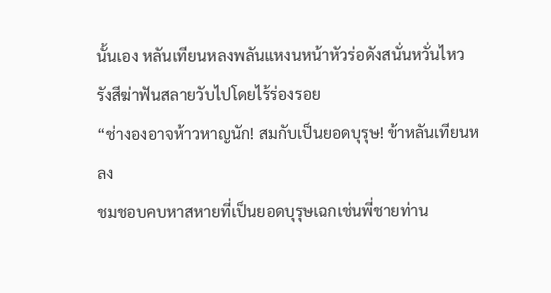นั้นเอง หลันเทียนหลงพลันแหงนหน้าหัวร่อดังสนั่นหวั่นไหว
รังสีฆ่าฟันสลายวับไปโดยไร้ร่องรอย
“ช่างองอาจห้าวหาญนัก! สมกับเป็นยอดบุรุษ! ข้าหลันเทียนหลง
ชมชอบคบหาสหายที่เป็นยอดบุรุษเฉกเช่นพี่ชายท่าน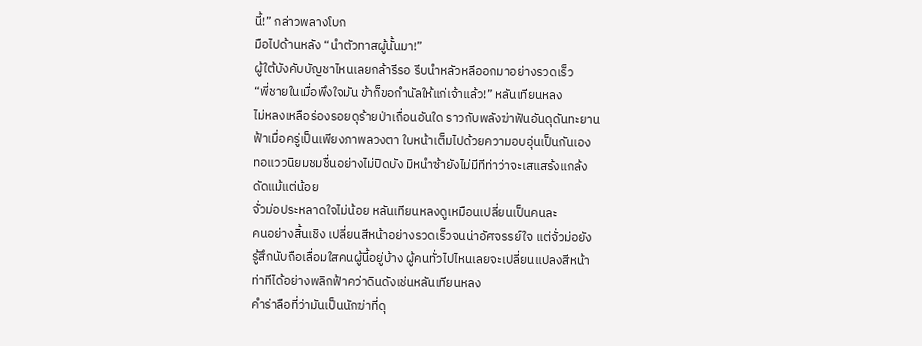นี้!” กล่าวพลางโบก
มือไปด้านหลัง “นำตัวทาสผู้นั้นมา!”
ผู้ใต้บังคับบัญชาไหนเลยกล้ารีรอ รีบนำหลัวหลีออกมาอย่างรวดเร็ว
“พี่ชายในเมื่อพึงใจมัน ข้าก็ขอกำนัลให้แก่เจ้าแล้ว!” หลันเทียนหลง
ไม่หลงเหลือร่องรอยดุร้ายป่าเถื่อนอันใด ราวกับพลังฆ่าฟันอันดุดันทะยาน
ฟ้าเมื่อครู่เป็นเพียงภาพลวงตา ใบหน้าเต็มไปด้วยความอบอุ่นเป็นกันเอง
ทอแววนิยมชมชื่นอย่างไม่ปิดบัง มิหนำซ้ายังไม่มีทีท่าว่าจะเสแสร้งแกล้ง
ดัดแม้แต่น้อย
จั่วม่อประหลาดใจไม่น้อย หลันเทียนหลงดูเหมือนเปลี่ยนเป็นคนละ
คนอย่างสิ้นเชิง เปลี่ยนสีหน้าอย่างรวดเร็วจนน่าอัศจรรย์ใจ แต่จั่วม่อยัง
รู้สึกนับถือเลื่อมใสคนผู้นี้อยู่บ้าง ผู้คนทั่วไปไหนเลยจะเปลี่ยนแปลงสีหน้า
ท่าทีได้อย่างพลิกฟ้าคว่าดินดังเช่นหลันเทียนหลง
คำร่าลือที่ว่ามันเป็นนักฆ่าที่ดุ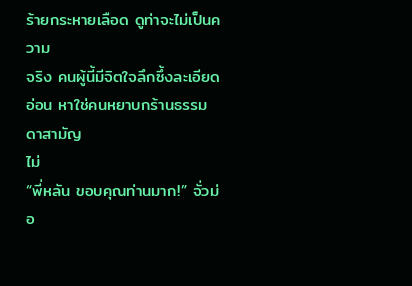ร้ายกระหายเลือด ดูท่าจะไม่เป็นความ
จริง คนผู้นี้มีจิตใจลึกซึ้งละเอียดอ่อน หาใช่คนหยาบกร้านธรรมดาสามัญ
ไม่
“พี่หลัน ขอบคุณท่านมาก!” จั่วม่อ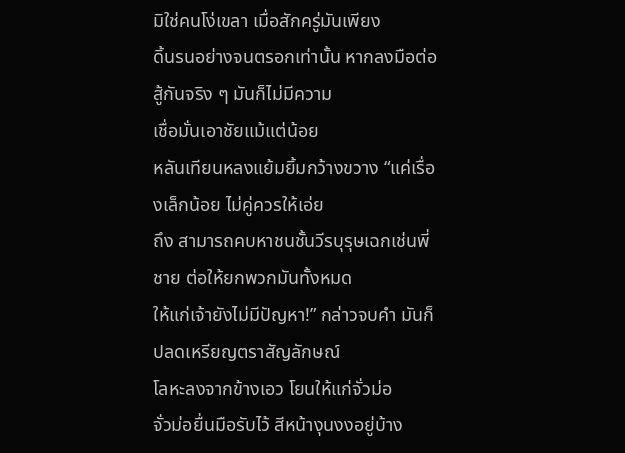มิใช่คนโง่เขลา เมื่อสักครู่มันเพียง
ดิ้นรนอย่างจนตรอกเท่านั้น หากลงมือต่อสู้กันจริง ๆ มันก็ไม่มีความ
เชื่อมั่นเอาชัยแม้แต่น้อย
หลันเทียนหลงแย้มยิ้มกว้างขวาง “แค่เรื่องเล็กน้อย ไม่คู่ควรให้เอ่ย
ถึง สามารถคบหาชนชั้นวีรบุรุษเฉกเช่นพี่ชาย ต่อให้ยกพวกมันทั้งหมด
ให้แก่เจ้ายังไม่มีปัญหา!” กล่าวจบคำ มันก็ปลดเหรียญตราสัญลักษณ์
โลหะลงจากข้างเอว โยนให้แก่จั่วม่อ
จั่วม่อยื่นมือรับไว้ สีหน้างุนงงอยู่บ้าง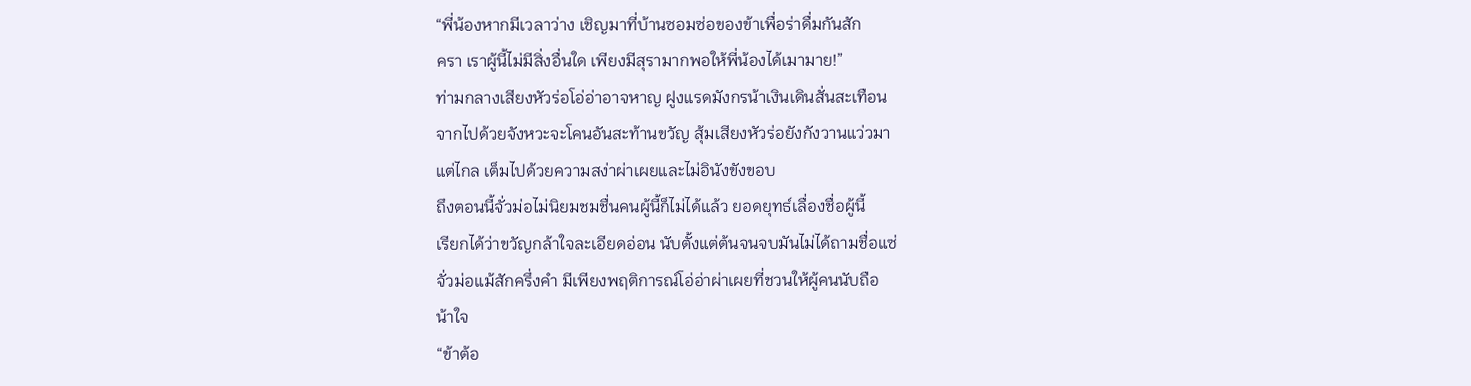“พี่น้องหากมีเวลาว่าง เชิญมาที่บ้านซอมซ่อของข้าเพื่อร่าดื่มกันสัก
ครา เราผู้นี้ไม่มีสิ่งอื่นใด เพียงมีสุรามากพอให้พี่น้องได้เมามาย!”
ท่ามกลางเสียงหัวร่อโอ่อ่าอาจหาญ ฝูงแรดมังกรน้าเงินเดินสั่นสะเทือน
จากไปด้วยจังหวะจะโคนอันสะท้านขวัญ สุ้มเสียงหัวร่อยังกังวานแว่วมา
แต่ไกล เต็มไปด้วยความสง่าผ่าเผยและไม่อินังขังขอบ
ถึงตอนนี้จั่วม่อไม่นิยมชมชื่นคนผู้นี้ก็ไม่ได้แล้ว ยอดยุทธ์เลื่องชื่อผู้นี้
เรียกได้ว่าขวัญกล้าใจละเอียดอ่อน นับตั้งแต่ต้นจนจบมันไม่ได้ถามชื่อแซ่
จั่วม่อแม้สักครึ่งคำ มีเพียงพฤติการณ์โอ่อ่าผ่าเผยที่ชวนให้ผู้คนนับถือ
น้าใจ
“ข้าต้อ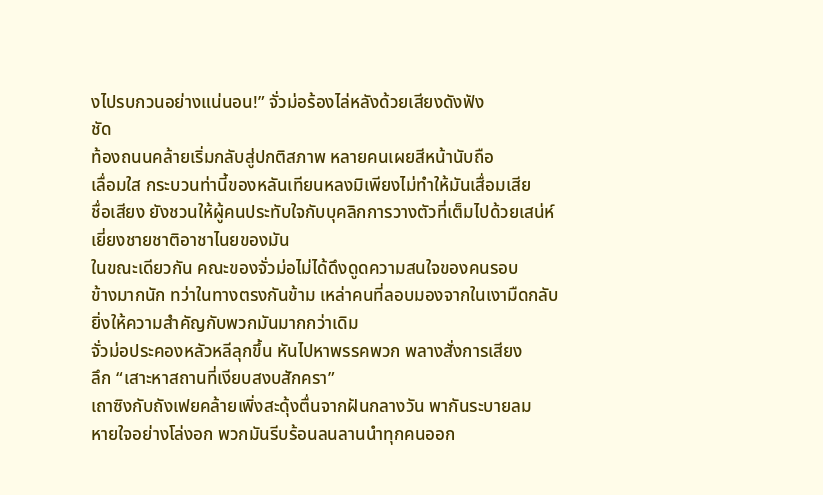งไปรบกวนอย่างแน่นอน!” จั่วม่อร้องไล่หลังด้วยเสียงดังฟัง
ชัด
ท้องถนนคล้ายเริ่มกลับสู่ปกติสภาพ หลายคนเผยสีหน้านับถือ
เลื่อมใส กระบวนท่านี้ของหลันเทียนหลงมิเพียงไม่ทำให้มันเสื่อมเสีย
ชื่อเสียง ยังชวนให้ผู้คนประทับใจกับบุคลิกการวางตัวที่เต็มไปด้วยเสน่ห์
เยี่ยงชายชาติอาชาไนยของมัน
ในขณะเดียวกัน คณะของจั่วม่อไม่ได้ดึงดูดความสนใจของคนรอบ
ข้างมากนัก ทว่าในทางตรงกันข้าม เหล่าคนที่ลอบมองจากในเงามืดกลับ
ยิ่งให้ความสำคัญกับพวกมันมากกว่าเดิม
จั่วม่อประคองหลัวหลีลุกขึ้น หันไปหาพรรคพวก พลางสั่งการเสียง
ลึก “เสาะหาสถานที่เงียบสงบสักครา”
เถาซิงกับถังเฟยคล้ายเพิ่งสะดุ้งตื่นจากฝันกลางวัน พากันระบายลม
หายใจอย่างโล่งอก พวกมันรีบร้อนลนลานนำทุกคนออก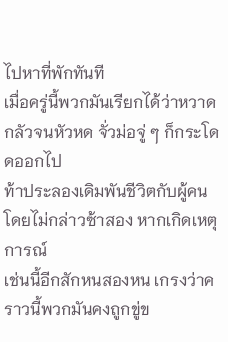ไปหาที่พักทันที
เมื่อครู่นี้พวกมันเรียกได้ว่าหวาดกลัวจนหัวหด จั่วม่อจู่ ๆ ก็กระโดดออกไป
ท้าประลองเดิมพันชีวิตกับผู้คนโดยไม่กล่าวซ้าสอง หากเกิดเหตุการณ์
เช่นนี้อีกสักหนสองหน เกรงว่าคราวนี้พวกมันคงถูกขู่ข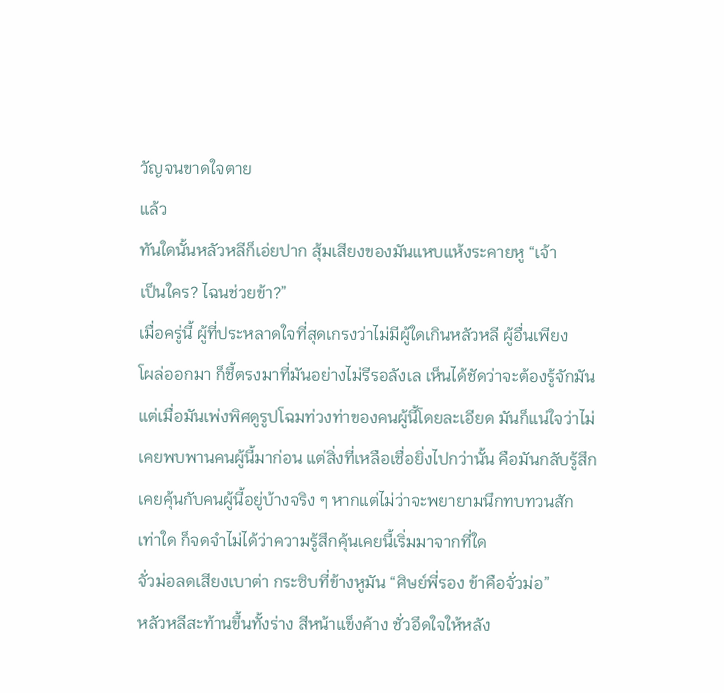วัญจนขาดใจตาย
แล้ว
ทันใดนั้นหลัวหลีก็เอ่ยปาก สุ้มเสียงของมันแหบแห้งระคายหู “เจ้า
เป็นใคร? ไฉนช่วยข้า?”
เมื่อครู่นี้ ผู้ที่ประหลาดใจที่สุดเกรงว่าไม่มีผู้ใดเกินหลัวหลี ผู้อื่นเพียง
โผล่ออกมา ก็ชี้ตรงมาที่มันอย่างไม่รีรอลังเล เห็นได้ชัดว่าจะต้องรู้จักมัน
แต่เมื่อมันเพ่งพิศดูรูปโฉมท่วงท่าของคนผู้นี้โดยละเอียด มันก็แน่ใจว่าไม่
เคยพบพานคนผู้นี้มาก่อน แต่สิ่งที่เหลือเชื่อยิ่งไปกว่านั้น คือมันกลับรู้สึก
เคยคุ้นกับคนผู้นี้อยู่บ้างจริง ๆ หากแต่ไม่ว่าจะพยายามนึกทบทวนสัก
เท่าใด ก็จดจำไม่ได้ว่าความรู้สึกคุ้นเคยนี้เริ่มมาจากที่ใด
จั่วม่อลดเสียงเบาต่า กระซิบที่ข้างหูมัน “ศิษย์พี่รอง ข้าคือจั่วม่อ”
หลัวหลีสะท้านขึ้นทั้งร่าง สีหน้าแข็งค้าง ชั่วอึดใจให้หลัง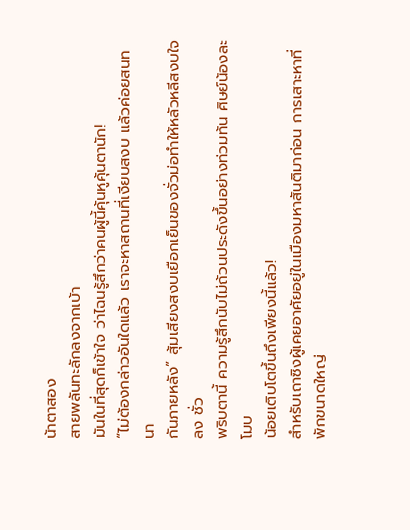น้าตาสอง
สายพลันทะลักลงจากเบ้า
มันในที่สุดก็เข้าใจ ว่าไฉนรู้สึกว่าคนผู้นี้คุ้นหูคุ้นตานัก!
“ไม่ต้องกล่าวอันใดแล้ว เราจะหาสถานที่เงียบสงบ แล้วค่อยสนทนา
กันภายหลัง” สุ้มเสียงสงบเยือกเย็นของจั่วม่อทำให้หลัวหลีสงบใจลง ชั่ว
พริบตานี้ ความรู้สึกนับไม่ถ้วนประดังขึ้นอย่างท่วมท้น ศิษย์น้องละโมบ
น้อยเติบโตขึ้นถึงเพียงนี้แล้ว!
สำหรับเถาซิงผู้เคยอาศัยอยู่ในเมืองมหาสันติมาก่อน การเสาะหาที่
พักขนาดใหญ่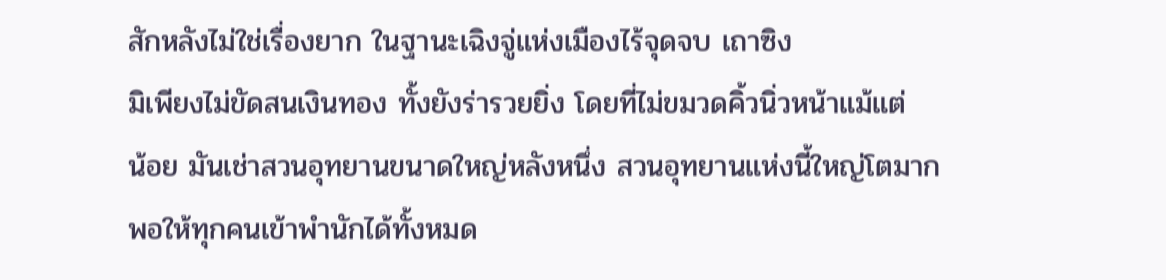สักหลังไม่ใช่เรื่องยาก ในฐานะเฉิงจู่แห่งเมืองไร้จุดจบ เถาซิง
มิเพียงไม่ขัดสนเงินทอง ทั้งยังร่ารวยยิ่ง โดยที่ไม่ขมวดคิ้วนิ่วหน้าแม้แต่
น้อย มันเช่าสวนอุทยานขนาดใหญ่หลังหนึ่ง สวนอุทยานแห่งนี้ใหญ่โตมาก
พอให้ทุกคนเข้าพำนักได้ทั้งหมด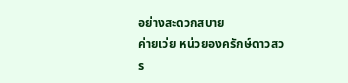อย่างสะดวกสบาย
ค่ายเว่ย หน่วยองครักษ์ดาวสวร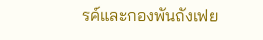รค์และกองพันถังเฟย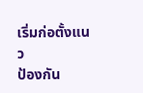เริ่มก่อตั้งแนว
ป้องกัน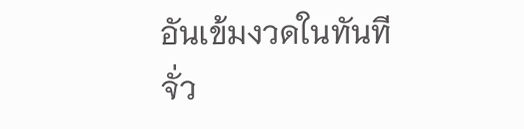อันเข้มงวดในทันที
จั่ว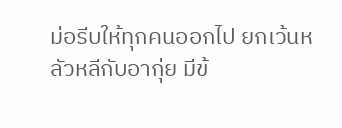ม่อรีบให้ทุกคนออกไป ยกเว้นหลัวหลีกับอากุ่ย มีข้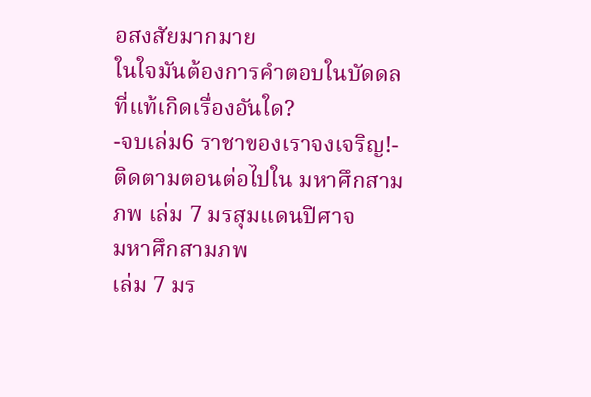อสงสัยมากมาย
ในใจมันต้องการคำตอบในบัดดล
ที่แท้เกิดเรื่องอันใด?
-จบเล่ม6 ราชาของเราจงเจริญ!-
ติดตามตอนต่อไปใน มหาศึกสามภพ เล่ม 7 มรสุมแดนปิศาจ
มหาศึกสามภพ
เล่ม 7 มร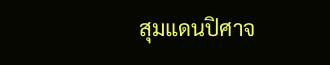สุมแดนปิศาจ